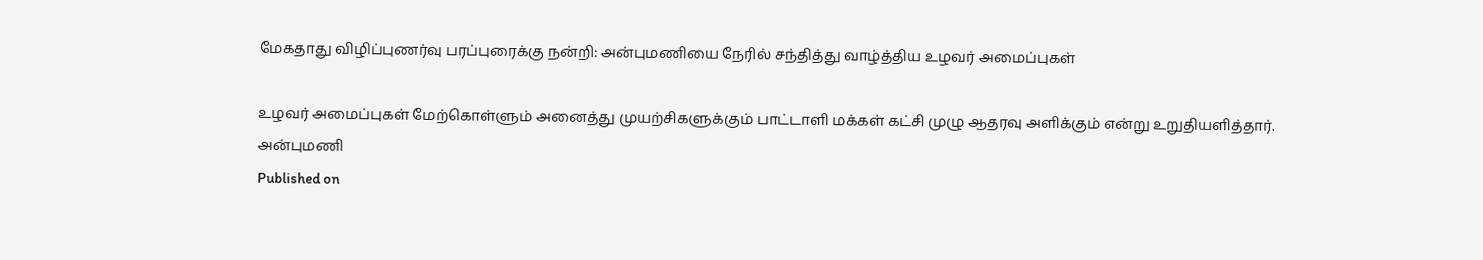மேகதாது விழிப்புணர்வு பரப்புரைக்கு நன்றி: அன்புமணியை நேரில் சந்தித்து வாழ்த்திய உழவர் அமைப்புகள்

உழவர் அமைப்புகள் மேற்கொள்ளும் அனைத்து முயற்சிகளுக்கும் பாட்டாளி மக்கள் கட்சி முழு ஆதரவு அளிக்கும் என்று உறுதியளித்தார்.
அன்புமணி
Published on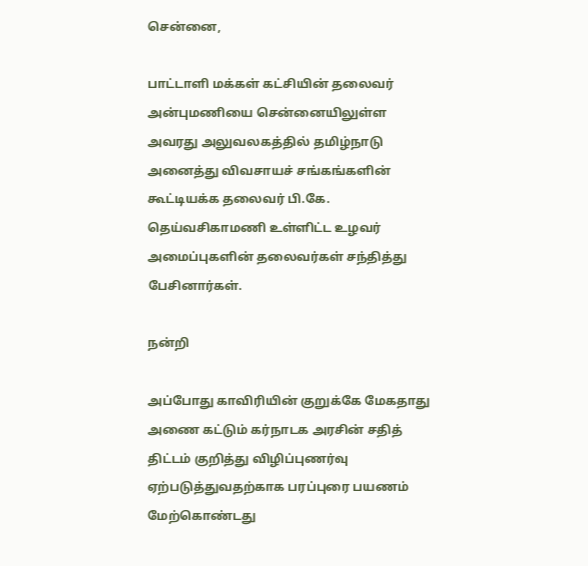சென்னை,

பாட்டாளி மக்கள் கட்சியின் தலைவர் அன்புமணியை சென்னையிலுள்ள அவரது அலுவலகத்தில் தமிழ்நாடு அனைத்து விவசாயச் சங்கங்களின் கூட்டியக்க தலைவர் பி.கே. தெய்வசிகாமணி உள்ளிட்ட உழவர் அமைப்புகளின் தலைவர்கள் சந்தித்து பேசினார்கள்.

நன்றி

அப்போது காவிரியின் குறுக்கே மேகதாது அணை கட்டும் கர்நாடக அரசின் சதித் திட்டம் குறித்து விழிப்புணர்வு ஏற்படுத்துவதற்காக பரப்புரை பயணம் மேற்கொண்டது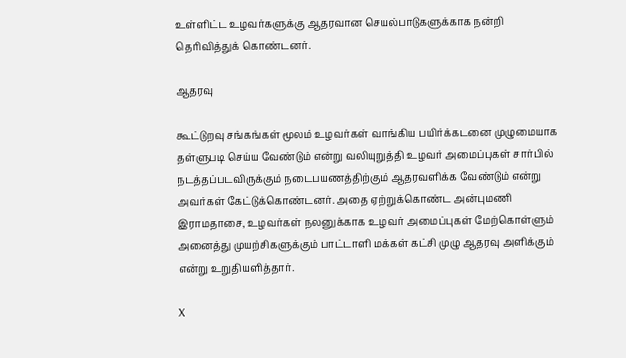உள்ளிட்ட உழவர்களுக்கு ஆதரவான செயல்பாடுகளுக்காக நன்றி தெரிவித்துக் கொண்டனர்.

ஆதரவு

கூட்டுறவு சங்கங்கள் மூலம் உழவர்கள் வாங்கிய பயிர்க்கடனை முழுமையாக தள்ளுபடி செய்ய வேண்டும் என்று வலியுறுத்தி உழவர் அமைப்புகள் சார்பில் நடத்தப்படவிருக்கும் நடைபயணத்திற்கும் ஆதரவளிக்க வேண்டும் என்று அவர்கள் கேட்டுக்கொண்டனர். அதை ஏற்றுக்கொண்ட அன்புமணி இராமதாசை, உழவர்கள் நலனுக்காக உழவர் அமைப்புகள் மேற்கொள்ளும் அனைத்து முயற்சிகளுக்கும் பாட்டாளி மக்கள் கட்சி முழு ஆதரவு அளிக்கும் என்று உறுதியளித்தார்.

X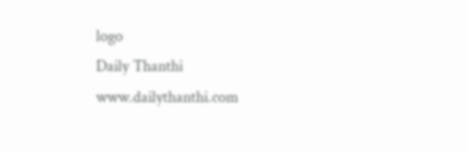logo
Daily Thanthi
www.dailythanthi.com